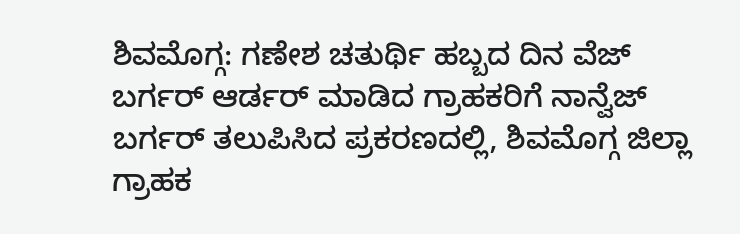ಶಿವಮೊಗ್ಗ: ಗಣೇಶ ಚತುರ್ಥಿ ಹಬ್ಬದ ದಿನ ವೆಜ್ ಬರ್ಗರ್ ಆರ್ಡರ್ ಮಾಡಿದ ಗ್ರಾಹಕರಿಗೆ ನಾನ್ವೆಜ್ ಬರ್ಗರ್ ತಲುಪಿಸಿದ ಪ್ರಕರಣದಲ್ಲಿ, ಶಿವಮೊಗ್ಗ ಜಿಲ್ಲಾ ಗ್ರಾಹಕ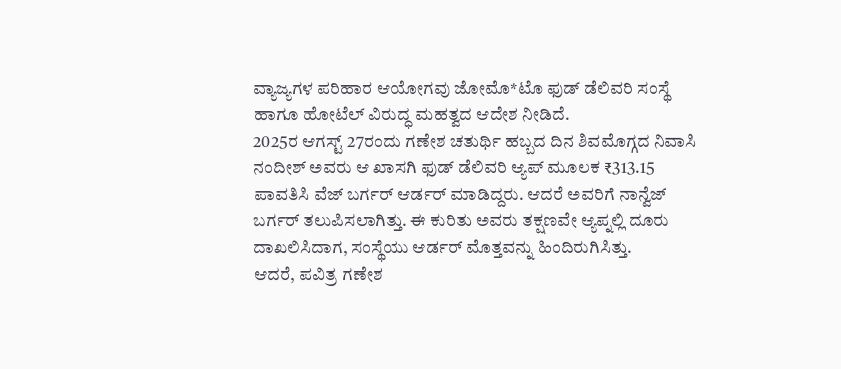ವ್ಯಾಜ್ಯಗಳ ಪರಿಹಾರ ಆಯೋಗವು ಜೋಮೊ*ಟೊ ಫುಡ್ ಡೆಲಿವರಿ ಸಂಸ್ಥೆ ಹಾಗೂ ಹೋಟೆಲ್ ವಿರುದ್ಧ ಮಹತ್ವದ ಆದೇಶ ನೀಡಿದೆ.
2025ರ ಆಗಸ್ಟ್ 27ರಂದು ಗಣೇಶ ಚತುರ್ಥಿ ಹಬ್ಬದ ದಿನ ಶಿವಮೊಗ್ಗದ ನಿವಾಸಿ ನಂದೀಶ್ ಅವರು ಆ ಖಾಸಗಿ ಫುಡ್ ಡೆಲಿವರಿ ಆ್ಯಪ್ ಮೂಲಕ ₹313.15 ಪಾವತಿಸಿ ವೆಜ್ ಬರ್ಗರ್ ಆರ್ಡರ್ ಮಾಡಿದ್ದರು. ಆದರೆ ಅವರಿಗೆ ನಾನ್ವೆಜ್ ಬರ್ಗರ್ ತಲುಪಿಸಲಾಗಿತ್ತು. ಈ ಕುರಿತು ಅವರು ತಕ್ಷಣವೇ ಆ್ಯಪ್ನಲ್ಲಿ ದೂರು ದಾಖಲಿಸಿದಾಗ, ಸಂಸ್ಥೆಯು ಆರ್ಡರ್ ಮೊತ್ತವನ್ನು ಹಿಂದಿರುಗಿಸಿತ್ತು.
ಆದರೆ, ಪವಿತ್ರ ಗಣೇಶ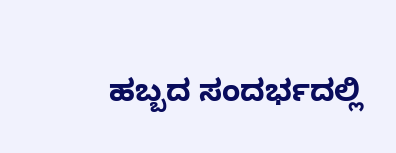ಹಬ್ಬದ ಸಂದರ್ಭದಲ್ಲಿ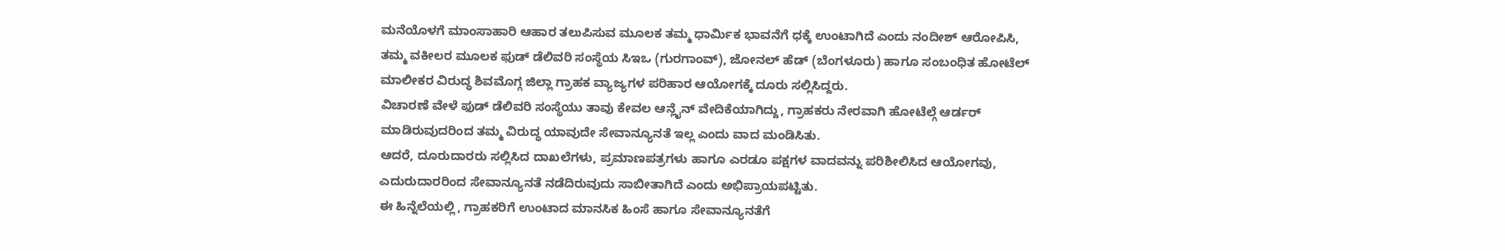ಮನೆಯೊಳಗೆ ಮಾಂಸಾಹಾರಿ ಆಹಾರ ತಲುಪಿಸುವ ಮೂಲಕ ತಮ್ಮ ಧಾರ್ಮಿಕ ಭಾವನೆಗೆ ಧಕ್ಕೆ ಉಂಟಾಗಿದೆ ಎಂದು ನಂದೀಶ್ ಆರೋಪಿಸಿ, ತಮ್ಮ ವಕೀಲರ ಮೂಲಕ ಫುಡ್ ಡೆಲಿವರಿ ಸಂಸ್ಥೆಯ ಸಿಇಒ (ಗುರಗಾಂವ್), ಜೋನಲ್ ಹೆಡ್ (ಬೆಂಗಳೂರು) ಹಾಗೂ ಸಂಬಂಧಿತ ಹೋಟೆಲ್ ಮಾಲೀಕರ ವಿರುದ್ಧ ಶಿವಮೊಗ್ಗ ಜಿಲ್ಲಾ ಗ್ರಾಹಕ ವ್ಯಾಜ್ಯಗಳ ಪರಿಹಾರ ಆಯೋಗಕ್ಕೆ ದೂರು ಸಲ್ಲಿಸಿದ್ದರು.
ವಿಚಾರಣೆ ವೇಳೆ ಫುಡ್ ಡೆಲಿವರಿ ಸಂಸ್ಥೆಯು ತಾವು ಕೇವಲ ಆನ್ಲೈನ್ ವೇದಿಕೆಯಾಗಿದ್ದು, ಗ್ರಾಹಕರು ನೇರವಾಗಿ ಹೋಟೆಲ್ಗೆ ಆರ್ಡರ್ ಮಾಡಿರುವುದರಿಂದ ತಮ್ಮ ವಿರುದ್ಧ ಯಾವುದೇ ಸೇವಾನ್ಯೂನತೆ ಇಲ್ಲ ಎಂದು ವಾದ ಮಂಡಿಸಿತು.
ಆದರೆ, ದೂರುದಾರರು ಸಲ್ಲಿಸಿದ ದಾಖಲೆಗಳು, ಪ್ರಮಾಣಪತ್ರಗಳು ಹಾಗೂ ಎರಡೂ ಪಕ್ಷಗಳ ವಾದವನ್ನು ಪರಿಶೀಲಿಸಿದ ಆಯೋಗವು, ಎದುರುದಾರರಿಂದ ಸೇವಾನ್ಯೂನತೆ ನಡೆದಿರುವುದು ಸಾಬೀತಾಗಿದೆ ಎಂದು ಅಭಿಪ್ರಾಯಪಟ್ಟಿತು.
ಈ ಹಿನ್ನೆಲೆಯಲ್ಲಿ, ಗ್ರಾಹಕರಿಗೆ ಉಂಟಾದ ಮಾನಸಿಕ ಹಿಂಸೆ ಹಾಗೂ ಸೇವಾನ್ಯೂನತೆಗೆ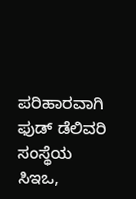ಪರಿಹಾರವಾಗಿ ಫುಡ್ ಡೆಲಿವರಿ ಸಂಸ್ಥೆಯ ಸಿಇಒ,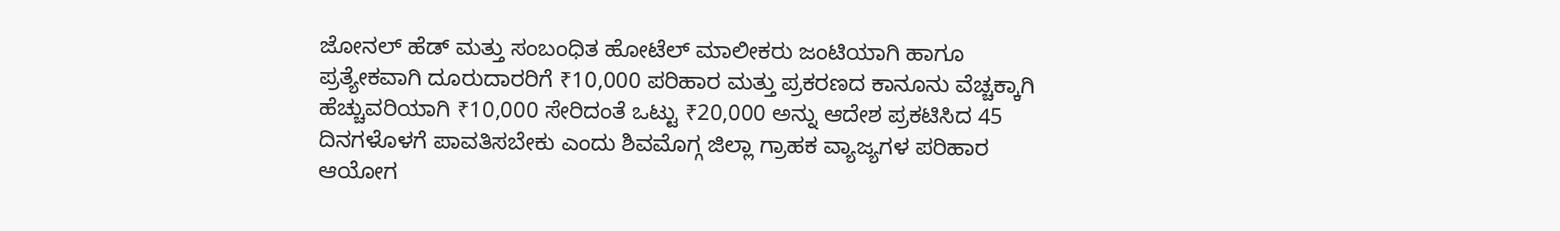ಜೋನಲ್ ಹೆಡ್ ಮತ್ತು ಸಂಬಂಧಿತ ಹೋಟೆಲ್ ಮಾಲೀಕರು ಜಂಟಿಯಾಗಿ ಹಾಗೂ ಪ್ರತ್ಯೇಕವಾಗಿ ದೂರುದಾರರಿಗೆ ₹10,000 ಪರಿಹಾರ ಮತ್ತು ಪ್ರಕರಣದ ಕಾನೂನು ವೆಚ್ಚಕ್ಕಾಗಿ ಹೆಚ್ಚುವರಿಯಾಗಿ ₹10,000 ಸೇರಿದಂತೆ ಒಟ್ಟು ₹20,000 ಅನ್ನು ಆದೇಶ ಪ್ರಕಟಿಸಿದ 45 ದಿನಗಳೊಳಗೆ ಪಾವತಿಸಬೇಕು ಎಂದು ಶಿವಮೊಗ್ಗ ಜಿಲ್ಲಾ ಗ್ರಾಹಕ ವ್ಯಾಜ್ಯಗಳ ಪರಿಹಾರ ಆಯೋಗ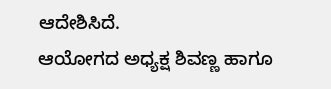ಆದೇಶಿಸಿದೆ.
ಆಯೋಗದ ಅಧ್ಯಕ್ಷ ಶಿವಣ್ಣ ಹಾಗೂ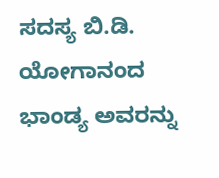ಸದಸ್ಯ ಬಿ.ಡಿ. ಯೋಗಾನಂದ ಭಾಂಡ್ಯ ಅವರನ್ನು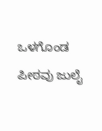ಒಳಗೊಂಡ ಪೀಠವು ಜುಲೈ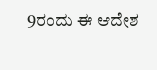9ರಂದು ಈ ಆದೇಶ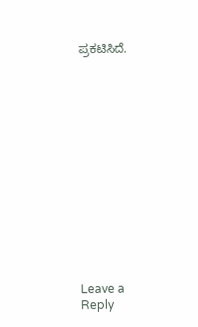ಪ್ರಕಟಿಸಿದೆ.














Leave a Reply